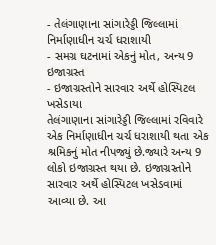- તેલંગાણાના સાંગારેડ્ડી જિલ્લામાં નિર્માણાધીન ચર્ચ ધરાશાયી
- સમગ્ર ઘટનામાં એકનું મોત, અન્ય 9 ઇજાગ્રસ્ત
- ઇજાગ્રસ્તોને સારવાર અર્થે હોસ્પિટલ ખસેડાયા
તેલંગાણાના સાંગારેડ્ડી જિલ્લામાં રવિવારે એક નિર્માણાધીન ચર્ચ ધરાશાયી થતા એક શ્રમિકનું મોત નીપજ્યું છે.જ્યારે અન્ય 9 લોકો ઇજાગ્રસ્ત થયા છે. ઇજાગ્રસ્તોને સારવાર અર્થે હોસ્પિટલ ખસેડવામાં આવ્યા છે. આ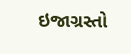ઇજાગ્રસ્તો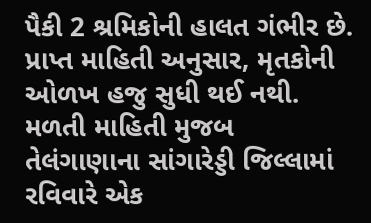પૈકી 2 શ્રમિકોની હાલત ગંભીર છે. પ્રાપ્ત માહિતી અનુસાર, મૃતકોની ઓળખ હજુ સુધી થઈ નથી.
મળતી માહિતી મુજબ તેલંગાણાના સાંગારેડ્ડી જિલ્લામાં રવિવારે એક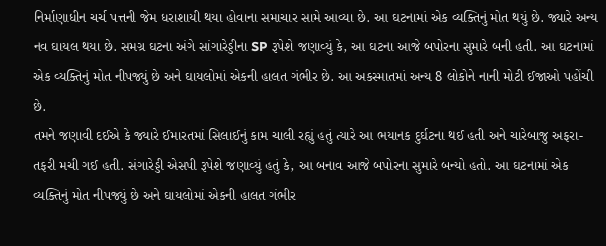નિર્માણાધીન ચર્ચ પત્તની જેમ ધરાશાયી થયા હોવાના સમાચાર સામે આવ્યા છે. આ ઘટનામાં એક વ્યક્તિનું મોત થયું છે. જ્યારે અન્ય નવ ઘાયલ થયા છે. સમગ્ર ઘટના અંગે સાંગારેડ્ડીના SP રૂપેશે જણાવ્યું કે, આ ઘટના આજે બપોરના સુમારે બની હતી. આ ઘટનામાં એક વ્યક્તિનું મોત નીપજ્યું છે અને ઘાયલોમાં એકની હાલત ગંભીર છે. આ અકસ્માતમાં અન્ય 8 લોકોને નાની મોટી ઈજાઓ પહોંચી છે.
તમને જણાવી દઈએ કે જ્યારે ઈમારતમાં સિલાઈનું કામ ચાલી રહ્યું હતું ત્યારે આ ભયાનક દુર્ઘટના થઈ હતી અને ચારેબાજુ અફરા-તફરી મચી ગઈ હતી. સંગારેડ્ડી એસપી રૂપેશે જણાવ્યું હતું કે, આ બનાવ આજે બપોરના સુમારે બન્યો હતો. આ ઘટનામાં એક વ્યક્તિનું મોત નીપજ્યું છે અને ઘાયલોમાં એકની હાલત ગંભીર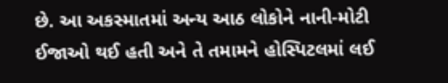છે. આ અકસ્માતમાં અન્ય આઠ લોકોને નાની-મોટી ઈજાઓ થઈ હતી અને તે તમામને હોસ્પિટલમાં લઈ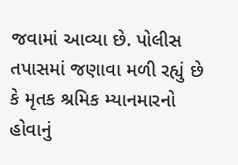જવામાં આવ્યા છે. પોલીસ તપાસમાં જણાવા મળી રહ્યું છે કે મૃતક શ્રમિક મ્યાનમારનો હોવાનું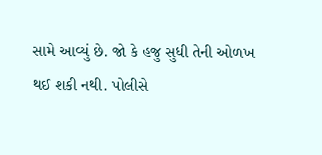સામે આવ્યું છે. જો કે હજુ સુધી તેની ઓળખ થઈ શકી નથી. પોલીસે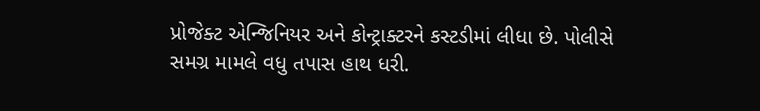પ્રોજેક્ટ એન્જિનિયર અને કોન્ટ્રાક્ટરને કસ્ટડીમાં લીધા છે. પોલીસે સમગ્ર મામલે વધુ તપાસ હાથ ધરી.